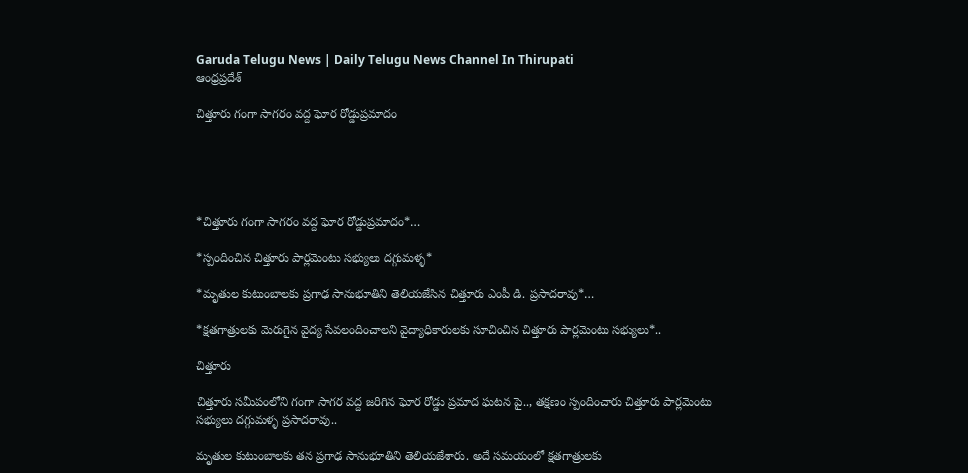Garuda Telugu News | Daily Telugu News Channel In Thirupati
ఆంధ్రప్రదేశ్

చిత్తూరు గంగా సాగరం వద్ద ఘోర రోడ్డుప్రమాదం





*చిత్తూరు గంగా సాగరం వద్ద ఘోర రోడ్డుప్రమాదం*…

*స్పందించిన చిత్తూరు పార్లమెంటు సభ్యులు దగ్గుమళ్ళ*

*మృతుల కుటుంబాలకు ప్రగాఢ సానుభూతిని తెలియజేసిన చిత్తూరు ఎంపీ డి. ప్రసాదరావు*…

*క్షతగాత్రులకు మెరుగైన వైద్య సేవలందించాలని వైద్యాధికారులకు సూచించిన చిత్తూరు పార్లమెంటు సభ్యులు*..

చిత్తూరు

చిత్తూరు సమీపంలోని గంగా సాగర వద్ద జరిగిన ఘోర రోడ్డు ప్రమాద ఘటన పై.., తక్షణం స్పందించారు చిత్తూరు పార్లమెంటు సభ్యులు దగ్గుమళ్ళ ప్రసాదరావు..

మృతుల కుటుంబాలకు తన ప్రగాఢ సానుభూతిని తెలియజేశారు. అదే సమయంలో క్షతగాత్రులకు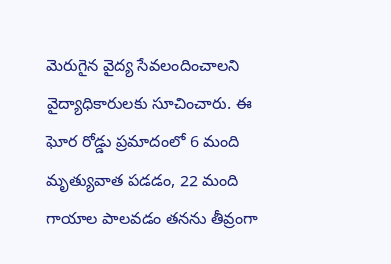మెరుగైన వైద్య సేవలందించాలని వైద్యాధికారులకు సూచించారు. ఈ ఘోర రోడ్డు ప్రమాదంలో 6 మంది మృత్యువాత పడడం, 22 మంది గాయాల పాలవడం తనను తీవ్రంగా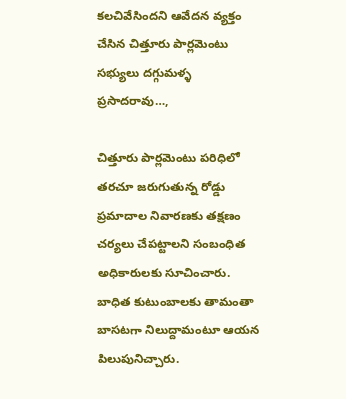కలచివేసిందని ఆవేదన వ్యక్తం చేసిన చిత్తూరు పార్లమెంటు సభ్యులు దగ్గుమళ్ళ ప్రసాదరావు…,

చిత్తూరు పార్లమెంటు పరిధిలో తరచూ జరుగుతున్న రోడ్డు ప్రమాదాల నివారణకు తక్షణం చర్యలు చేపట్టాలని సంబంధిత అధికారులకు సూచించారు. బాధిత కుటుంబాలకు తామంతా బాసటగా నిలుద్దామంటూ ఆయన పిలుపునిచ్చారు.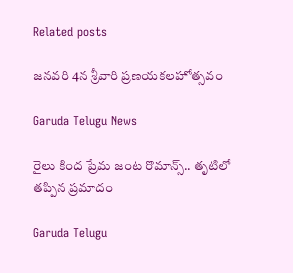Related posts

జనవరి 4న శ్రీవారి ప్రణయకలహోత్సవం

Garuda Telugu News

రైలు కింద ప్రేమ జంట రొమాన్స్.. తృటిలో తప్పిన ప్రమాదం

Garuda Telugu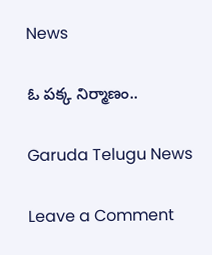News

ఓ పక్క నిర్మాణం..

Garuda Telugu News

Leave a Comment